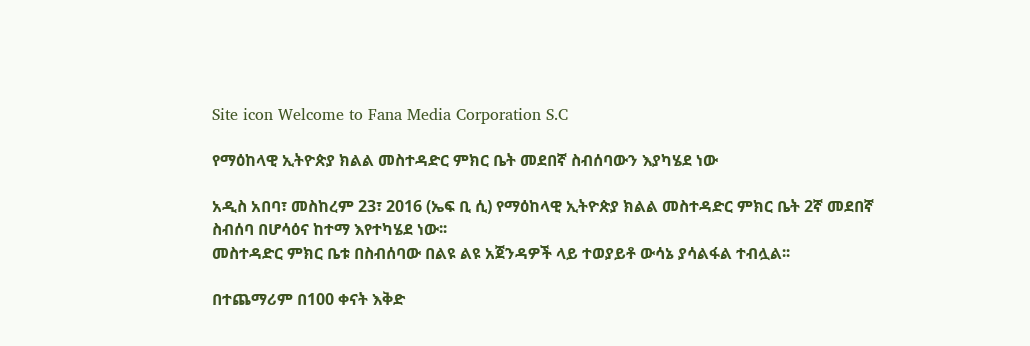Site icon Welcome to Fana Media Corporation S.C

የማዕከላዊ ኢትዮጵያ ክልል መስተዳድር ምክር ቤት መደበኛ ስብሰባውን እያካሄደ ነው

አዲስ አበባ፣ መስከረም 23፣ 2016 (ኤፍ ቢ ሲ) የማዕከላዊ ኢትዮጵያ ክልል መስተዳድር ምክር ቤት 2ኛ መደበኛ ስብሰባ በሆሳዕና ከተማ እየተካሄደ ነው፡፡
መስተዳድር ምክር ቤቱ በስብሰባው በልዩ ልዩ አጀንዳዎች ላይ ተወያይቶ ውሳኔ ያሳልፋል ተብሏል፡፡

በተጨማሪም በ100 ቀናት እቅድ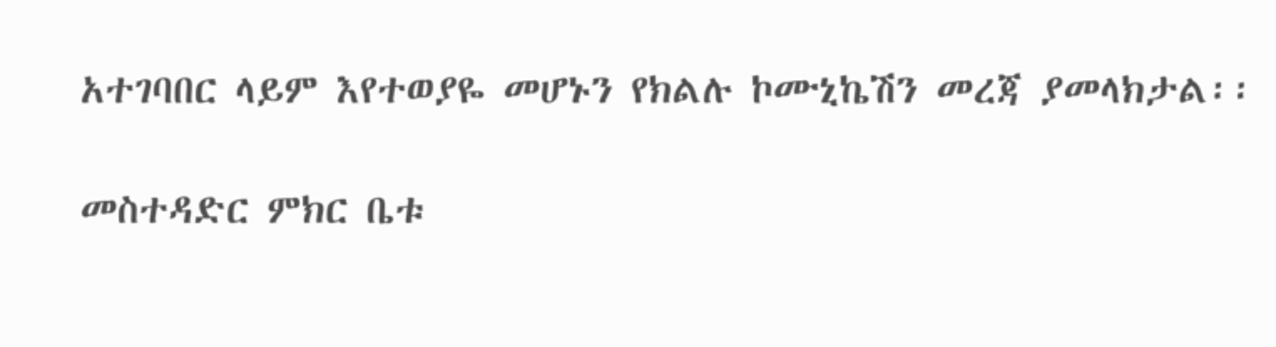አተገባበር ላይም እየተወያዬ መሆኑን የክልሉ ኮሙኒኬሽን መረጃ ያመላክታል፡፡

መስተዳድር ምክር ቤቱ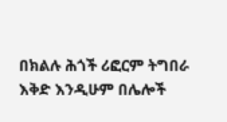በክልሉ ሕጎች ሪፎርም ትግበራ እቅድ እንዲሁም በሌሎች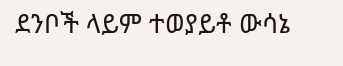ደንቦች ላይም ተወያይቶ ውሳኔ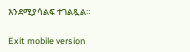እንደሚያሳልፍ ተገልጿል፡፡

Exit mobile version